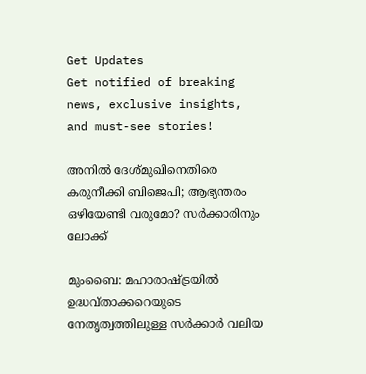Get Updates
Get notified of breaking news, exclusive insights, and must-see stories!

അനില്‍ ദേശ്മുഖിനെതിരെ കരുനീക്കി ബിജെപി; ആഭ്യന്തരം ഒഴിയേണ്ടി വരുമോ? സര്‍ക്കാരിനും ലോക്ക്

മുംബൈ: മഹാരാഷ്ട്രയില്‍ ഉദ്ധവ്താക്കറെയുടെ നേതൃത്വത്തിലുള്ള സര്‍ക്കാര്‍ വലിയ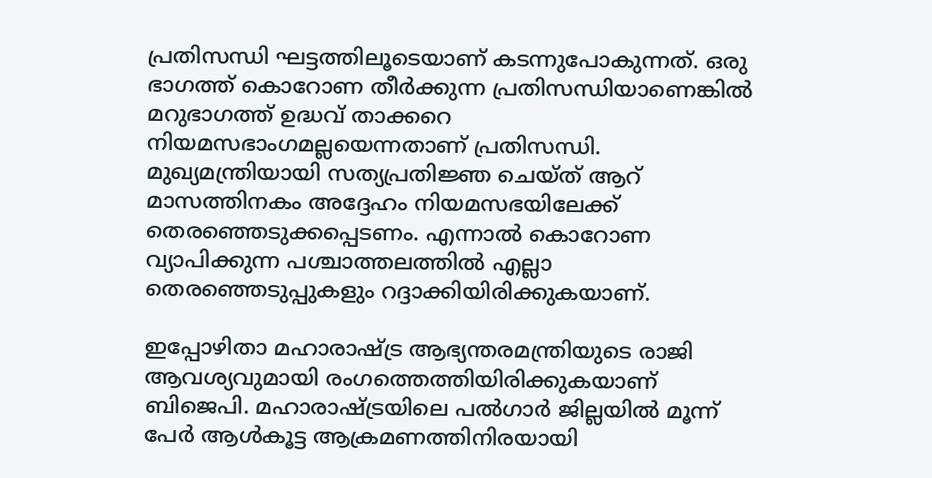പ്രതിസന്ധി ഘട്ടത്തിലൂടെയാണ് കടന്നുപോകുന്നത്. ഒരു ഭാഗത്ത് കൊറോണ തീര്‍ക്കുന്ന പ്രതിസന്ധിയാണെങ്കില്‍ മറുഭാഗത്ത് ഉദ്ധവ് താക്കറെ നിയമസഭാംഗമല്ലയെന്നതാണ് പ്രതിസന്ധി. മുഖ്യമന്ത്രിയായി സത്യപ്രതിജ്ഞ ചെയ്ത് ആറ് മാസത്തിനകം അദ്ദേഹം നിയമസഭയിലേക്ക് തെരഞ്ഞെടുക്കപ്പെടണം. എന്നാല്‍ കൊറോണ വ്യാപിക്കുന്ന പശ്ചാത്തലത്തില്‍ എല്ലാ തെരഞ്ഞെടുപ്പുകളും റദ്ദാക്കിയിരിക്കുകയാണ്.

ഇപ്പോഴിതാ മഹാരാഷ്ട്ര ആഭ്യന്തരമന്ത്രിയുടെ രാജി ആവശ്യവുമായി രംഗത്തെത്തിയിരിക്കുകയാണ് ബിജെപി. മഹാരാഷ്ട്രയിലെ പല്‍ഗാര്‍ ജില്ലയില്‍ മൂന്ന് പേര്‍ ആള്‍കൂട്ട ആക്രമണത്തിനിരയായി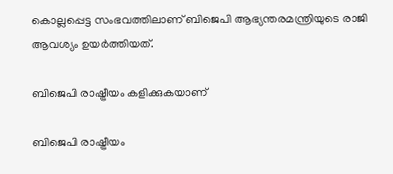കൊല്ലപ്പെട്ട സംഭവത്തിലാണ് ബിജെപി ആഭ്യന്തരമന്ത്രിയുടെ രാജി ആവശ്യം ഉയര്‍ത്തിയത്.

ബിജെപി രാഷ്ട്രീയം കളിക്കുകയാണ്

ബിജെപി രാഷ്ട്രീയം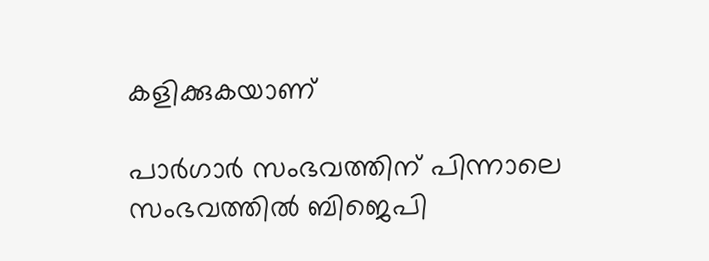കളിക്കുകയാണ്

പാര്‍ഗാര്‍ സംഭവത്തിന് പിന്നാലെ സംഭവത്തില്‍ ബിജെപി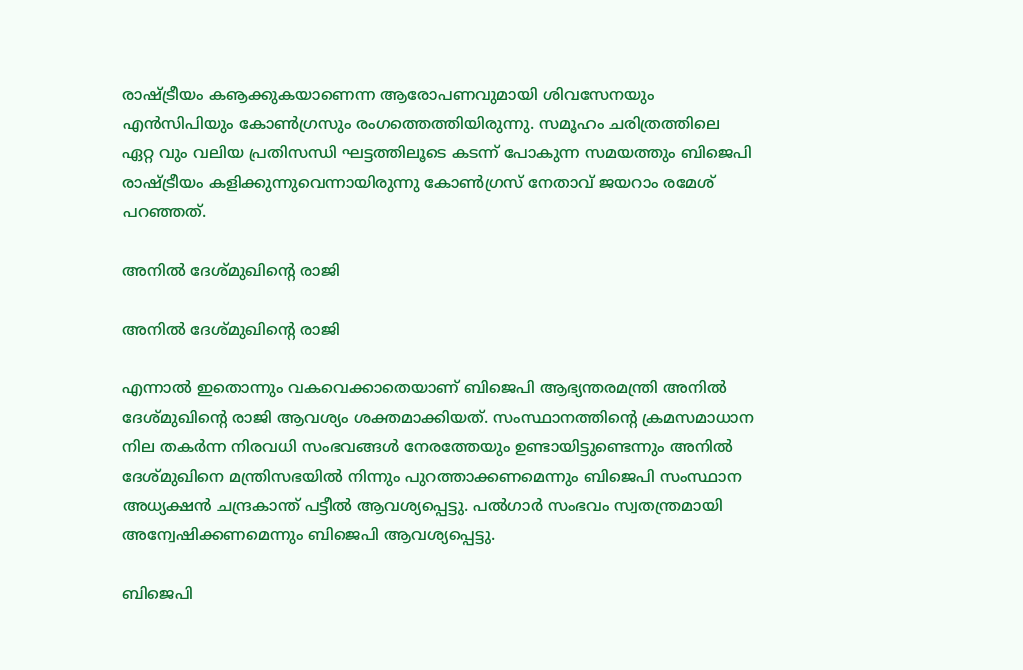രാഷ്ട്രീയം കൡക്കുകയാണെന്ന ആരോപണവുമായി ശിവസേനയും എന്‍സിപിയും കോണ്‍ഗ്രസും രംഗത്തെത്തിയിരുന്നു. സമൂഹം ചരിത്രത്തിലെ ഏറ്റ വും വലിയ പ്രതിസന്ധി ഘട്ടത്തിലൂടെ കടന്ന് പോകുന്ന സമയത്തും ബിജെപി രാഷ്ട്രീയം കളിക്കുന്നുവെന്നായിരുന്നു കോണ്‍ഗ്രസ് നേതാവ് ജയറാം രമേശ് പറഞ്ഞത്.

അനില്‍ ദേശ്മുഖിന്റെ രാജി

അനില്‍ ദേശ്മുഖിന്റെ രാജി

എന്നാല്‍ ഇതൊന്നും വകവെക്കാതെയാണ് ബിജെപി ആഭ്യന്തരമന്ത്രി അനില്‍ ദേശ്മുഖിന്റെ രാജി ആവശ്യം ശക്തമാക്കിയത്. സംസ്ഥാനത്തിന്റെ ക്രമസമാധാന നില തകര്‍ന്ന നിരവധി സംഭവങ്ങള്‍ നേരത്തേയും ഉണ്ടായിട്ടുണ്ടെന്നും അനില്‍ ദേശ്മുഖിനെ മന്ത്രിസഭയില്‍ നിന്നും പുറത്താക്കണമെന്നും ബിജെപി സംസ്ഥാന അധ്യക്ഷന്‍ ചന്ദ്രകാന്ത് പട്ടീല്‍ ആവശ്യപ്പെട്ടു. പല്‍ഗാര്‍ സംഭവം സ്വതന്ത്രമായി അന്വേഷിക്കണമെന്നും ബിജെപി ആവശ്യപ്പെട്ടു.

ബിജെപി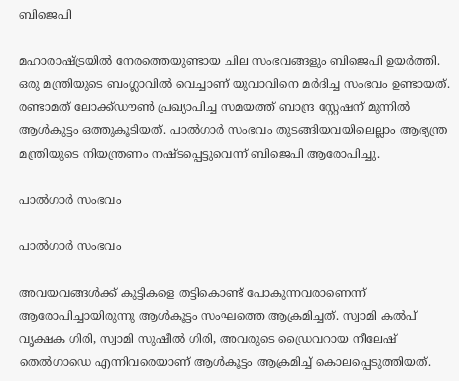ബിജെപി

മഹാരാഷ്ട്രയില്‍ നേരത്തെയുണ്ടായ ചില സംഭവങ്ങളും ബിജെപി ഉയര്‍ത്തി. ഒരു മന്ത്രിയുടെ ബംഗ്ലാവില്‍ വെച്ചാണ് യുവാവിനെ മര്‍ദിച്ച സംഭവം ഉണ്ടായത്. രണ്ടാമത് ലോക്ക്ഡൗണ്‍ പ്രഖ്യാപിച്ച സമയത്ത് ബാന്ദ്ര സ്റ്റേഷന് മുന്നില്‍ ആള്‍കുട്ടം ഒത്തുകൂടിയത്. പാല്‍ഗാര്‍ സംഭവം തുടങ്ങിയവയിലെല്ലാം ആഭ്യന്ത്ര മന്ത്രിയുടെ നിയന്ത്രണം നഷ്ടപ്പെട്ടുവെന്ന് ബിജെപി ആരോപിച്ചു.

പാല്‍ഗാര്‍ സംഭവം

പാല്‍ഗാര്‍ സംഭവം

അവയവങ്ങള്‍ക്ക് കുട്ടികളെ തട്ടികൊണ്ട് പോകുന്നവരാണെന്ന് ആരോപിച്ചായിരുന്നു ആള്‍കൂട്ടം സംഘത്തെ ആക്രമിച്ചത്. സ്വാമി കല്‍പ് വൃക്ഷക ഗിരി, സ്വാമി സുഷീല്‍ ഗിരി, അവരുടെ ഡ്രൈവറായ നീലേഷ് തെല്‍ഗാഡെ എന്നിവരെയാണ് ആള്‍കൂട്ടം ആക്രമിച്ച് കൊലപ്പെടുത്തിയത്.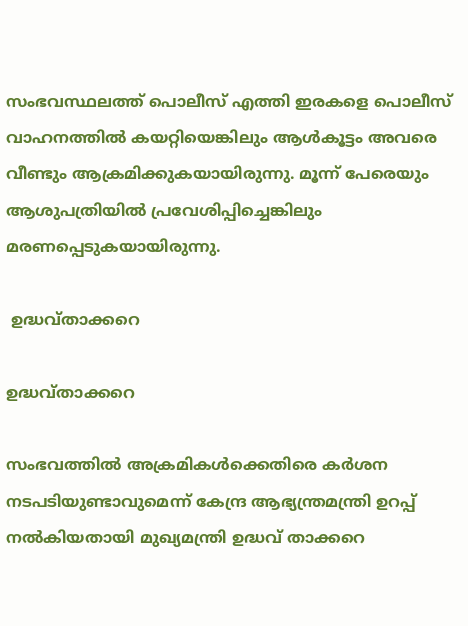സംഭവസ്ഥലത്ത് പൊലീസ് എത്തി ഇരകളെ പൊലീസ് വാഹനത്തില്‍ കയറ്റിയെങ്കിലും ആള്‍കൂട്ടം അവരെ വീണ്ടും ആക്രമിക്കുകയായിരുന്നു. മൂന്ന് പേരെയും ആശുപത്രിയില്‍ പ്രവേശിപ്പിച്ചെങ്കിലും മരണപ്പെടുകയായിരുന്നു.

 ഉദ്ധവ്താക്കറെ

ഉദ്ധവ്താക്കറെ

സംഭവത്തില്‍ അക്രമികള്‍ക്കെതിരെ കര്‍ശന നടപടിയുണ്ടാവുമെന്ന് കേന്ദ്ര ആഭ്യന്ത്രമന്ത്രി ഉറപ്പ് നല്‍കിയതായി മുഖ്യമന്ത്രി ഉദ്ധവ് താക്കറെ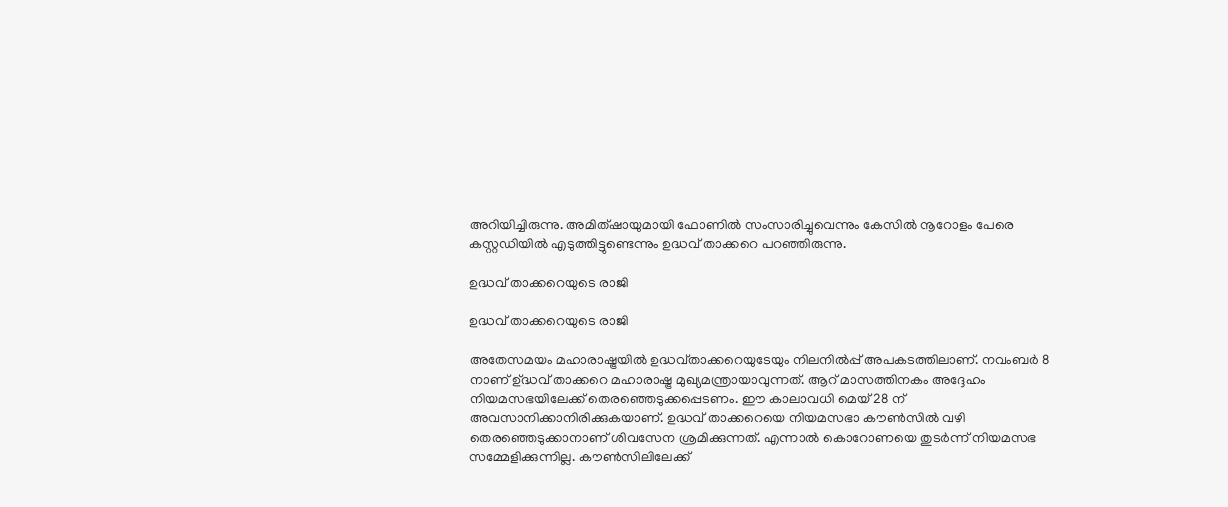അറിയിച്ചിരുന്നു. അമിത്ഷായുമായി ഫോണില്‍ സംസാരിച്ചുവെന്നും കേസില്‍ നൂറോളം പേരെ കസ്റ്റഡിയില്‍ എടുത്തിട്ടുണ്ടെന്നും ഉദ്ധവ് താക്കറെ പറഞ്ഞിരുന്നു.

ഉദ്ധവ് താക്കറെയുടെ രാജി

ഉദ്ധവ് താക്കറെയുടെ രാജി

അതേസമയം മഹാരാഷ്ട്രയില്‍ ഉദ്ധവ്താക്കറെയുടേയും നിലനില്‍പ്പ് അപകടത്തിലാണ്. നവംബര്‍ 8 നാണ് ഉ്ദ്ധവ് താക്കറെ മഹാരാഷ്ട്ര മുഖ്യമന്ത്രായാവുന്നത്. ആറ് മാസത്തിനകം അദ്ദേഹം നിയമസഭയിലേക്ക് തെരഞ്ഞെടുക്കപ്പെടണം. ഈ കാലാവധി മെയ് 28 ന് അവസാനിക്കാനിരിക്കുകയാണ്. ഉദ്ധവ് താക്കറെയെ നിയമസഭാ കൗണ്‍സില്‍ വഴി തെരഞ്ഞെടുക്കാനാണ് ശിവസേന ശ്രമിക്കുന്നത്. എന്നാല്‍ കൊറോണയെ തുടര്‍ന്ന് നിയമസഭ സമ്മേളിക്കുന്നില്ല. കൗണ്‍സിലിലേക്ക്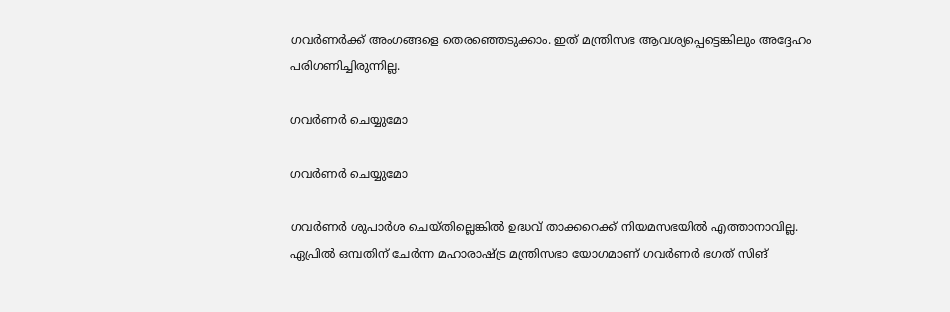ഗവര്‍ണര്‍ക്ക് അംഗങ്ങളെ തെരഞ്ഞെടുക്കാം. ഇത് മന്ത്രിസഭ ആവശ്യപ്പെട്ടെങ്കിലും അദ്ദേഹം പരിഗണിച്ചിരുന്നില്ല.

ഗവര്‍ണര്‍ ചെയ്യുമോ

ഗവര്‍ണര്‍ ചെയ്യുമോ

ഗവര്‍ണര്‍ ശുപാര്‍ശ ചെയ്തില്ലെങ്കില്‍ ഉദ്ധവ് താക്കറെക്ക് നിയമസഭയില്‍ എത്താനാവില്ല. ഏപ്രില്‍ ഒമ്പതിന് ചേര്‍ന്ന മഹാരാഷ്ട്ര മന്ത്രിസഭാ യോഗമാണ് ഗവര്‍ണര്‍ ഭഗത് സിങ്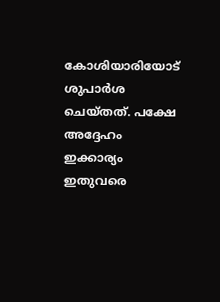കോശിയാരിയോട് ശുപാര്‍ശ ചെയ്തത്. പക്ഷേ അദ്ദേഹം ഇക്കാര്യം ഇതുവരെ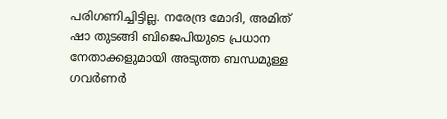പരിഗണിച്ചിട്ടില്ല. നരേന്ദ്ര മോദി, അമിത് ഷാ തുടങ്ങി ബിജെപിയുടെ പ്രധാന നേതാക്കളുമായി അടുത്ത ബന്ധമുള്ള ഗവര്‍ണര്‍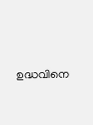ഉദ്ധവിനെ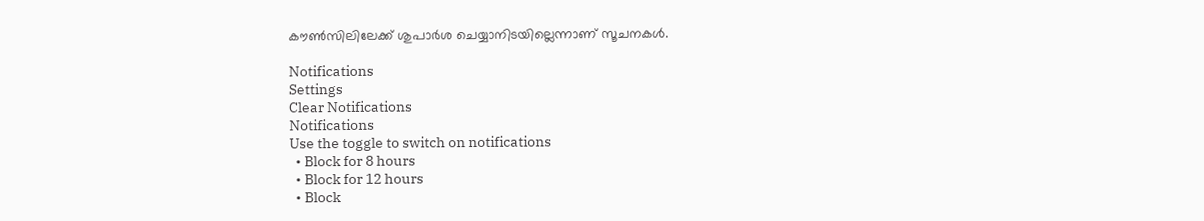കൗണ്‍സിലിലേക്ക് ശുപാര്‍ശ ചെയ്യാനിടയില്ലെന്നാണ് സൂചനകള്‍.

Notifications
Settings
Clear Notifications
Notifications
Use the toggle to switch on notifications
  • Block for 8 hours
  • Block for 12 hours
  • Block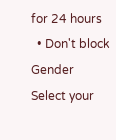for 24 hours
  • Don't block
Gender
Select your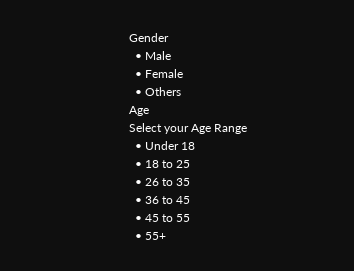Gender
  • Male
  • Female
  • Others
Age
Select your Age Range
  • Under 18
  • 18 to 25
  • 26 to 35
  • 36 to 45
  • 45 to 55
  • 55+